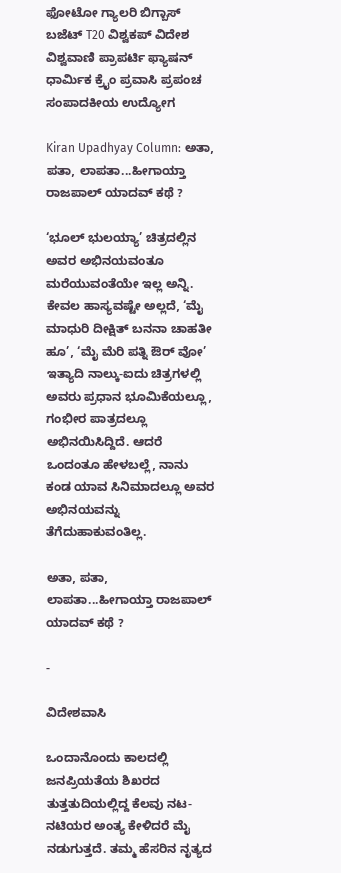ಫೋಟೋ ಗ್ಯಾಲರಿ ಬಿಗ್ಬಾಸ್ ಬಜೆಟ್ T20 ವಿಶ್ವಕಪ್ ವಿದೇಶ ವಿಶ್ವವಾಣಿ ಪ್ರಾಪರ್ಟಿ ಫ್ಯಾಷನ್ ಧಾರ್ಮಿಕ ಕ್ರೈಂ ಪ್ರವಾಸಿ ಪ್ರಪಂಚ ಸಂಪಾದಕೀಯ ಉದ್ಯೋಗ

Kiran Upadhyay Column: ಅತಾ, ಪತಾ, ಲಾಪತಾ...ಹೀಗಾಯ್ತಾ ರಾಜಪಾಲ್‌ ಯಾದವ್‌ ಕಥೆ ?

‘ಭೂಲ್ ಭುಲಯ್ಯಾ’ ಚಿತ್ರದಲ್ಲಿನ ಅವರ ಅಭಿನಯವಂತೂ ಮರೆಯುವಂತೆಯೇ ಇಲ್ಲ ಅನ್ನಿ. ಕೇವಲ ಹಾಸ್ಯವಷ್ಟೇ ಅಲ್ಲದೆ, ‘ಮೈ ಮಾಧುರಿ ದೀಕ್ಷಿತ್ ಬನನಾ ಚಾಹತೀ ಹೂ’, ‘ಮೈ ಮೆರಿ ಪತ್ನಿ ಔರ್ ವೋ’ ಇತ್ಯಾದಿ ನಾಲ್ಕು-ಐದು ಚಿತ್ರಗಳಲ್ಲಿ ಅವರು ಪ್ರಧಾನ ಭೂಮಿಕೆಯಲ್ಲೂ, ಗಂಭೀರ ಪಾತ್ರದಲ್ಲೂ ಅಭಿನಯಿಸಿದ್ದಿದೆ. ಆದರೆ ಒಂದಂತೂ ಹೇಳಬಲ್ಲೆ, ನಾನು ಕಂಡ ಯಾವ ಸಿನಿಮಾದಲ್ಲೂ ಅವರ ಅಭಿನಯವನ್ನು ತೆಗೆದುಹಾಕುವಂತಿಲ್ಲ.

ಅತಾ, ಪತಾ, ಲಾಪತಾ...ಹೀಗಾಯ್ತಾ ರಾಜಪಾಲ್‌ ಯಾದವ್‌ ಕಥೆ ?

-

ವಿದೇಶವಾಸಿ

ಒಂದಾನೊಂದು ಕಾಲದಲ್ಲಿ ಜನಪ್ರಿಯತೆಯ ಶಿಖರದ ತುತ್ತತುದಿಯಲ್ಲಿದ್ದ ಕೆಲವು ನಟ-ನಟಿಯರ ಅಂತ್ಯ ಕೇಳಿದರೆ ಮೈ ನಡುಗುತ್ತದೆ. ತಮ್ಮ ಹೆಸರಿನ ನೃತ್ಯದ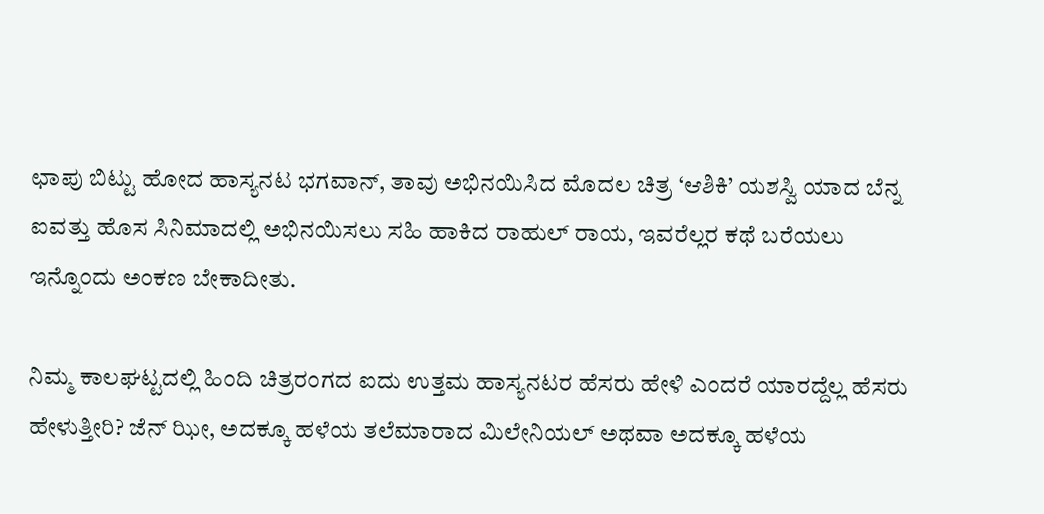ಛಾಪು ಬಿಟ್ಟು ಹೋದ ಹಾಸ್ಯನಟ ಭಗವಾನ್, ತಾವು ಅಭಿನಯಿಸಿದ ಮೊದಲ ಚಿತ್ರ ‘ಆಶಿಕಿ’ ಯಶಸ್ವಿ ಯಾದ ಬೆನ್ನ ಐವತ್ತು ಹೊಸ ಸಿನಿಮಾದಲ್ಲಿ ಅಭಿನಯಿಸಲು ಸಹಿ ಹಾಕಿದ ರಾಹುಲ್ ರಾಯ, ಇವರೆಲ್ಲರ ಕಥೆ ಬರೆಯಲು ಇನ್ನೊಂದು ಅಂಕಣ ಬೇಕಾದೀತು.

ನಿಮ್ಮ ಕಾಲಘಟ್ಟದಲ್ಲಿ ಹಿಂದಿ ಚಿತ್ರರಂಗದ ಐದು ಉತ್ತಮ ಹಾಸ್ಯನಟರ ಹೆಸರು ಹೇಳಿ ಎಂದರೆ ಯಾರದ್ದೆಲ್ಲ ಹೆಸರು ಹೇಳುತ್ತೀರಿ? ಜೆನ್ ಝೀ, ಅದಕ್ಕೂ ಹಳೆಯ ತಲೆಮಾರಾದ ಮಿಲೇನಿಯಲ್ ಅಥವಾ ಅದಕ್ಕೂ ಹಳೆಯ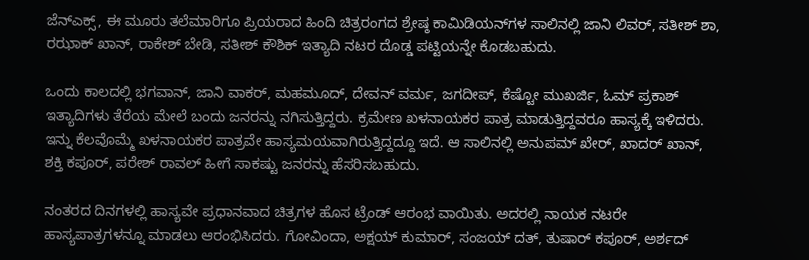ಜೆನ್‌ಎಕ್ಸ್, ಈ ಮೂರು ತಲೆಮಾರಿಗೂ ಪ್ರಿಯರಾದ ಹಿಂದಿ ಚಿತ್ರರಂಗದ ಶ್ರೇಷ್ಠ ಕಾಮಿಡಿಯನ್‌ಗಳ ಸಾಲಿನಲ್ಲಿ ಜಾನಿ ಲಿವರ್, ಸತೀಶ್ ಶಾ, ರಝಾಕ್ ಖಾನ್, ರಾಕೇಶ್ ಬೇಡಿ, ಸತೀಶ್ ಕೌಶಿಕ್ ಇತ್ಯಾದಿ ನಟರ ದೊಡ್ಡ ಪಟ್ಟಿಯನ್ನೇ ಕೊಡಬಹುದು.

ಒಂದು ಕಾಲದಲ್ಲಿ ಭಗವಾನ್, ಜಾನಿ ವಾಕರ್, ಮಹಮೂದ್, ದೇವನ್ ವರ್ಮ, ಜಗದೀಪ್, ಕೆಷ್ಟೋ ಮುಖರ್ಜಿ, ಓಮ್ ಪ್ರಕಾಶ್ ಇತ್ಯಾದಿಗಳು ತೆರೆಯ ಮೇಲೆ ಬಂದು ಜನರನ್ನು ನಗಿಸುತ್ತಿದ್ದರು. ಕ್ರಮೇಣ ಖಳನಾಯಕರ ಪಾತ್ರ ಮಾಡುತ್ತಿದ್ದವರೂ ಹಾಸ್ಯಕ್ಕೆ ಇಳಿದರು. ಇನ್ನು ಕೆಲವೊಮ್ಮೆ ಖಳನಾಯಕರ ಪಾತ್ರವೇ ಹಾಸ್ಯಮಯವಾಗಿರುತ್ತಿದ್ದದ್ದೂ ಇದೆ. ಆ ಸಾಲಿನಲ್ಲಿ ಅನುಪಮ್ ಖೇರ್, ಖಾದರ್ ಖಾನ್, ಶಕ್ತಿ ಕಪೂರ್, ಪರೇಶ್ ರಾವಲ್ ಹೀಗೆ ಸಾಕಷ್ಟು ಜನರನ್ನು ಹೆಸರಿಸಬಹುದು.

ನಂತರದ ದಿನಗಳಲ್ಲಿ ಹಾಸ್ಯವೇ ಪ್ರಧಾನವಾದ ಚಿತ್ರಗಳ ಹೊಸ ಟ್ರೆಂಡ್ ಆರಂಭ ವಾಯಿತು. ಅದರಲ್ಲಿ ನಾಯಕ ನಟರೇ ಹಾಸ್ಯಪಾತ್ರಗಳನ್ನೂ ಮಾಡಲು ಆರಂಭಿಸಿದರು. ಗೋವಿಂದಾ, ಅಕ್ಷಯ್ ಕುಮಾರ್, ಸಂಜಯ್ ದತ್, ತುಷಾರ್ ಕಪೂರ್, ಅರ್ಶದ್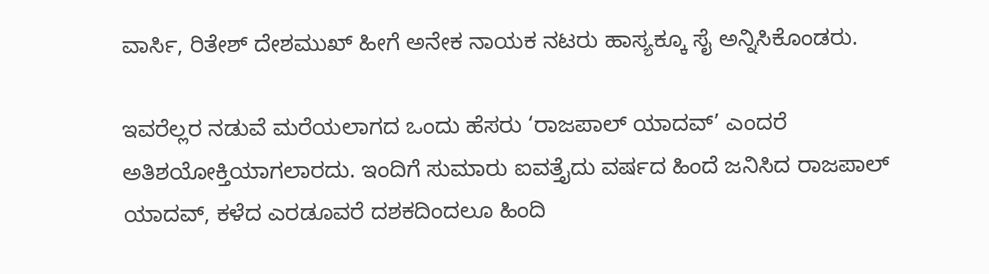ವಾರ್ಸಿ, ರಿತೇಶ್ ದೇಶಮುಖ್ ಹೀಗೆ ಅನೇಕ ನಾಯಕ ನಟರು ಹಾಸ್ಯಕ್ಕೂ ಸೈ ಅನ್ನಿಸಿಕೊಂಡರು.

ಇವರೆಲ್ಲರ ನಡುವೆ ಮರೆಯಲಾಗದ ಒಂದು ಹೆಸರು ‘ರಾಜಪಾಲ್ ಯಾದವ್’ ಎಂದರೆ ಅತಿಶಯೋಕ್ತಿಯಾಗಲಾರದು. ಇಂದಿಗೆ ಸುಮಾರು ಐವತ್ತೈದು ವರ್ಷದ ಹಿಂದೆ ಜನಿಸಿದ ರಾಜಪಾಲ್ ಯಾದವ್, ಕಳೆದ ಎರಡೂವರೆ ದಶಕದಿಂದಲೂ ಹಿಂದಿ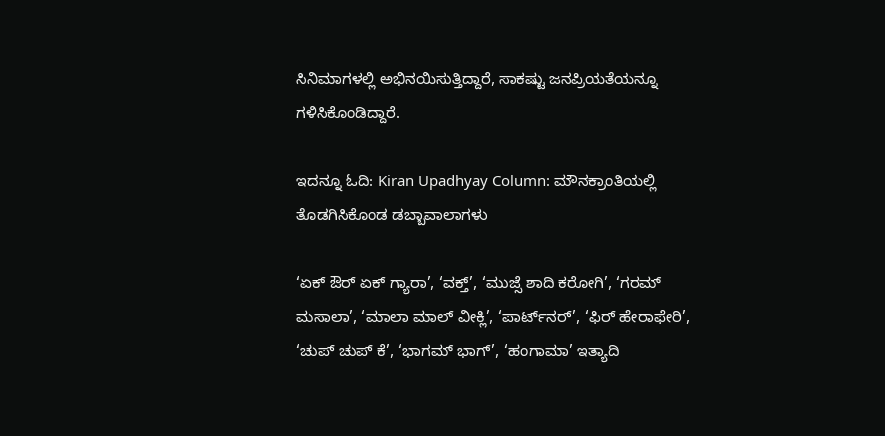ಸಿನಿಮಾಗಳಲ್ಲಿ ಅಭಿನಯಿಸುತ್ತಿದ್ದಾರೆ, ಸಾಕಷ್ಟು ಜನಪ್ರಿಯತೆಯನ್ನೂ ಗಳಿಸಿಕೊಂಡಿದ್ದಾರೆ.

ಇದನ್ನೂ ಓದಿ: Kiran Upadhyay Column: ಮೌನಕ್ರಾಂತಿಯಲ್ಲಿ ತೊಡಗಿಸಿಕೊಂಡ ಡಬ್ಬಾವಾಲಾಗಳು

‘ಏಕ್ ಔರ್ ಏಕ್ ಗ್ಯಾರಾ’, ‘ವಕ್ತ್’, ‘ಮುಜ್ಸೆ ಶಾದಿ ಕರೋಗಿ’, ‘ಗರಮ್ ಮಸಾಲಾ’, ‘ಮಾಲಾ‌ ಮಾಲ್ ವೀಕ್ಲಿ’, ‘ಪಾರ್ಟ್‌ನರ್’, ‘ಫಿರ್ ಹೇರಾಫೇರಿ’, ‘ಚುಪ್ ಚುಪ್ ಕೆ’, ‘ಭಾಗಮ್ ಭಾಗ್’, ‘ಹಂಗಾಮಾ’ ಇತ್ಯಾದಿ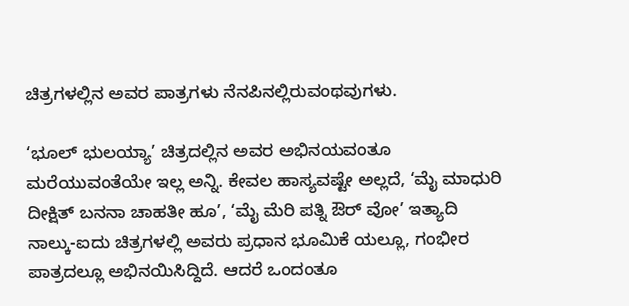ಚಿತ್ರಗಳಲ್ಲಿನ ಅವರ ಪಾತ್ರಗಳು ನೆನಪಿನಲ್ಲಿರುವಂಥವುಗಳು.

‘ಭೂಲ್ ಭುಲಯ್ಯಾ’ ಚಿತ್ರದಲ್ಲಿನ ಅವರ ಅಭಿನಯವಂತೂ ಮರೆಯುವಂತೆಯೇ ಇಲ್ಲ ಅನ್ನಿ. ಕೇವಲ ಹಾಸ್ಯವಷ್ಟೇ ಅಲ್ಲದೆ, ‘ಮೈ ಮಾಧುರಿ ದೀಕ್ಷಿತ್ ಬನನಾ ಚಾಹತೀ ಹೂ’, ‘ಮೈ ಮೆರಿ ಪತ್ನಿ ಔರ್ ವೋ’ ಇತ್ಯಾದಿ ನಾಲ್ಕು-ಐದು ಚಿತ್ರಗಳಲ್ಲಿ ಅವರು ಪ್ರಧಾನ ಭೂಮಿಕೆ ಯಲ್ಲೂ, ಗಂಭೀರ ಪಾತ್ರದಲ್ಲೂ ಅಭಿನಯಿಸಿದ್ದಿದೆ. ಆದರೆ ಒಂದಂತೂ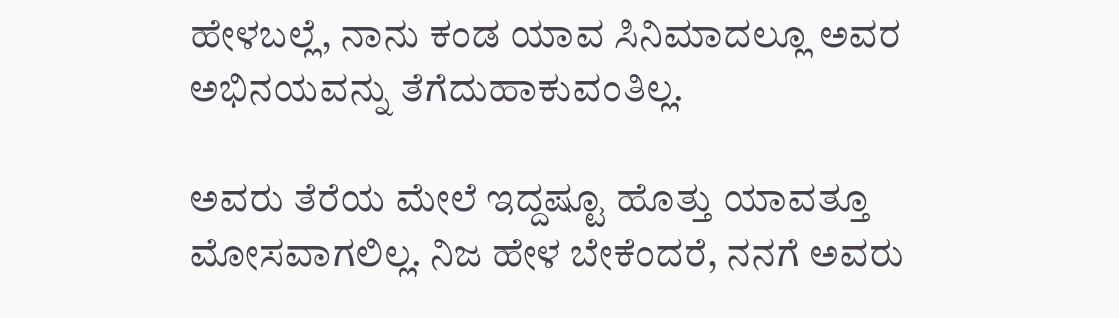ಹೇಳಬಲ್ಲೆ, ನಾನು ಕಂಡ ಯಾವ ಸಿನಿಮಾದಲ್ಲೂ ಅವರ ಅಭಿನಯವನ್ನು ತೆಗೆದುಹಾಕುವಂತಿಲ್ಲ.

ಅವರು ತೆರೆಯ ಮೇಲೆ ಇದ್ದಷ್ಟೂ ಹೊತ್ತು ಯಾವತ್ತೂ ಮೋಸವಾಗಲಿಲ್ಲ. ನಿಜ ಹೇಳ ಬೇಕೆಂದರೆ, ನನಗೆ ಅವರು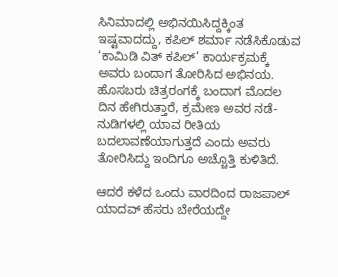ಸಿನಿಮಾದಲ್ಲಿ ಅಭಿನಯಿಸಿದ್ದಕ್ಕಿಂತ ಇಷ್ಟವಾದದ್ದು, ಕಪಿಲ್ ಶರ್ಮಾ ನಡೆಸಿಕೊಡುವ ‘ಕಾಮಿಡಿ ವಿತ್ ಕಪಿಲ್’ ಕಾರ್ಯಕ್ರಮಕ್ಕೆ ಅವರು ಬಂದಾಗ ತೋರಿಸಿದ ಅಭಿನಯ. ಹೊಸಬರು ಚಿತ್ರರಂಗಕ್ಕೆ ಬಂದಾಗ ಮೊದಲ ದಿನ ಹೇಗಿರುತ್ತಾರೆ, ಕ್ರಮೇಣ ಅವರ ನಡೆ-ನುಡಿಗಳಲ್ಲಿ ಯಾವ ರೀತಿಯ ಬದಲಾವಣೆಯಾಗುತ್ತದೆ ಎಂದು ಅವರು ತೋರಿಸಿದ್ದು ಇಂದಿಗೂ ಅಚ್ಚೊತ್ತಿ ಕುಳಿತಿದೆ.

ಆದರೆ ಕಳೆದ ಒಂದು ವಾರದಿಂದ ರಾಜಪಾಲ್ ಯಾದವ್ ಹೆಸರು ಬೇರೆಯದ್ದೇ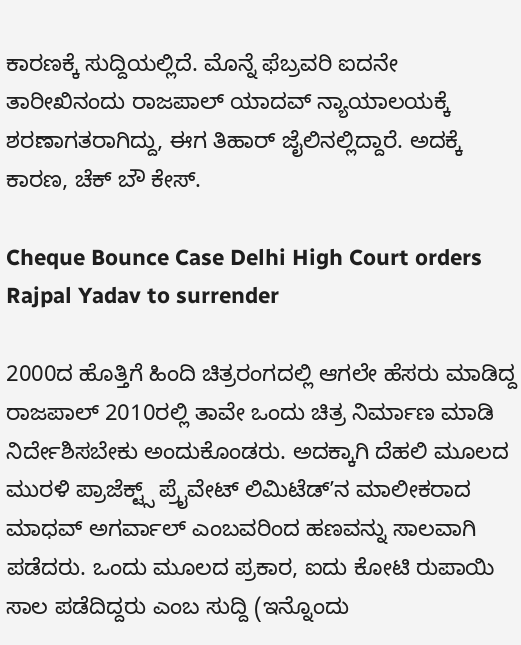ಕಾರಣಕ್ಕೆ ಸುದ್ದಿಯಲ್ಲಿದೆ. ಮೊನ್ನೆ ಫೆಬ್ರವರಿ ಐದನೇ ತಾರೀಖಿನಂದು ರಾಜಪಾಲ್ ಯಾದವ್ ನ್ಯಾಯಾಲಯಕ್ಕೆ ಶರಣಾಗತರಾಗಿದ್ದು, ಈಗ ತಿಹಾರ್ ಜೈಲಿನಲ್ಲಿದ್ದಾರೆ. ಅದಕ್ಕೆ ಕಾರಣ, ಚೆಕ್ ಬೌ ಕೇಸ್.

Cheque Bounce Case Delhi High Court orders Rajpal Yadav to surrender

2000ದ ಹೊತ್ತಿಗೆ ಹಿಂದಿ ಚಿತ್ರರಂಗದಲ್ಲಿ ಆಗಲೇ ಹೆಸರು ಮಾಡಿದ್ದ ರಾಜಪಾಲ್ 2010ರಲ್ಲಿ ತಾವೇ ಒಂದು ಚಿತ್ರ ನಿರ್ಮಾಣ ಮಾಡಿ ನಿರ್ದೇಶಿಸಬೇಕು ಅಂದುಕೊಂಡರು. ಅದಕ್ಕಾಗಿ ದೆಹಲಿ ಮೂಲದ ಮುರಳಿ ಪ್ರಾಜೆಕ್ಟ್ಸ್ ಪ್ರೈವೇಟ್ ಲಿಮಿಟೆಡ್ʼನ ಮಾಲೀಕರಾದ ಮಾಧವ್ ಅಗರ್ವಾಲ್ ಎಂಬವರಿಂದ ಹಣವನ್ನು ಸಾಲವಾಗಿ ಪಡೆದರು. ಒಂದು ಮೂಲದ ಪ್ರಕಾರ, ಐದು ಕೋಟಿ ರುಪಾಯಿ ಸಾಲ ಪಡೆದಿದ್ದರು ಎಂಬ ಸುದ್ದಿ (ಇನ್ನೊಂದು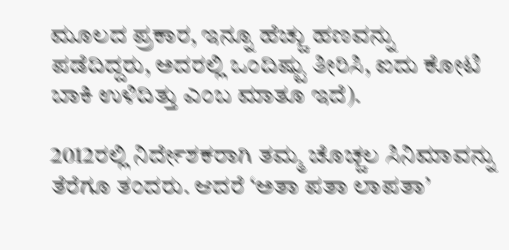ಮೂಲದ ಪ್ರಕಾರ, ಇನ್ನೂ ಹೆಚ್ಚು ಹಣವನ್ನು ಪಡೆದಿದ್ದರು, ಅದರಲ್ಲಿ ಒಂದಿಷ್ಟು ತೀರಿಸಿ, ಐದು ಕೋಟಿ ಬಾಕಿ ಉಳಿದಿತ್ತು ಎಂಬ ಮಾತೂ ಇದೆ).

2012ರಲ್ಲಿ ನಿರ್ದೇಶಕರಾಗಿ ತಮ್ಮ ಚೊಚ್ಚಲ ಸಿನಿಮಾವನ್ನು ತೆರೆಗೂ ತಂದರು. ಆದರೆ ‘ಅತಾ ಪತಾ ಲಾಪತಾ’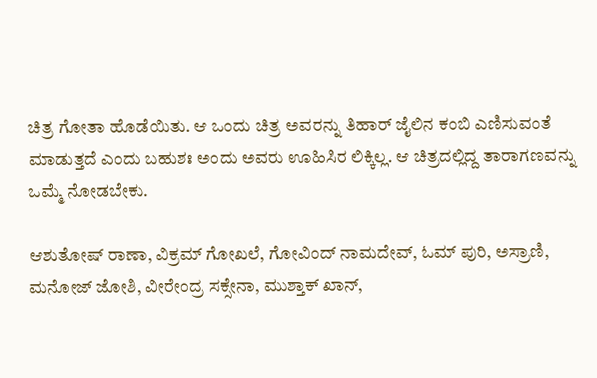ಚಿತ್ರ ಗೋತಾ ಹೊಡೆಯಿತು. ಆ ಒಂದು ಚಿತ್ರ ಅವರನ್ನು ತಿಹಾರ್ ಜೈಲಿನ ಕಂಬಿ ಎಣಿಸುವಂತೆ ಮಾಡುತ್ತದೆ ಎಂದು ಬಹುಶಃ ಅಂದು ಅವರು ಊಹಿಸಿರ ಲಿಕ್ಕಿಲ್ಲ. ಆ ಚಿತ್ರದಲ್ಲಿದ್ದ ತಾರಾಗಣವನ್ನು ಒಮ್ಮೆ ನೋಡಬೇಕು.

ಆಶುತೋಷ್ ರಾಣಾ, ವಿಕ್ರಮ್ ಗೋಖಲೆ, ಗೋವಿಂದ್ ನಾಮದೇವ್, ಓಮ್ ಪುರಿ, ಅಸ್ರಾಣಿ, ಮನೋಜ್ ಜೋಶಿ, ವೀರೇಂದ್ರ ಸಕ್ಸೇನಾ, ಮುಶ್ತಾಕ್ ಖಾನ್,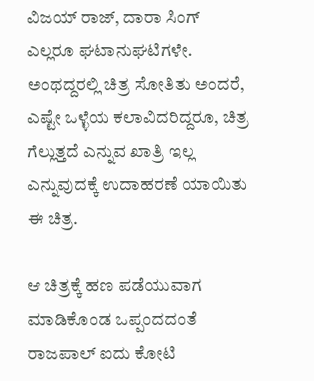ವಿಜಯ್ ರಾಜ್, ದಾರಾ ಸಿಂಗ್ ಎಲ್ಲರೂ ಘಟಾನುಘಟಿಗಳೇ. ಅಂಥದ್ದರಲ್ಲಿ ಚಿತ್ರ ಸೋತಿತು ಅಂದರೆ, ಎಷ್ಟೇ ಒಳ್ಳೆಯ ಕಲಾವಿದರಿದ್ದರೂ, ಚಿತ್ರ ಗೆಲ್ಲುತ್ತದೆ ಎನ್ನುವ ಖಾತ್ರಿ ಇಲ್ಲ ಎನ್ನುವುದಕ್ಕೆ ಉದಾಹರಣೆ ಯಾಯಿತು ಈ ಚಿತ್ರ.

ಆ ಚಿತ್ರಕ್ಕೆ ಹಣ ಪಡೆಯುವಾಗ ಮಾಡಿಕೊಂಡ ಒಪ್ಪಂದದಂತೆ ರಾಜಪಾಲ್ ಐದು ಕೋಟಿ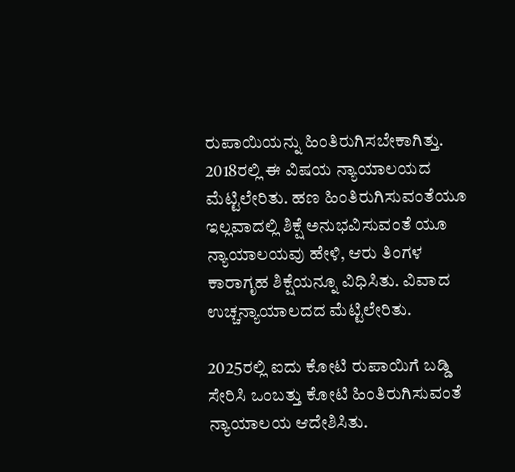ರುಪಾಯಿಯನ್ನು ಹಿಂತಿರುಗಿಸಬೇಕಾಗಿತ್ತು. 2018ರಲ್ಲಿ ಈ ವಿಷಯ ನ್ಯಾಯಾಲಯದ ಮೆಟ್ಟಿಲೇರಿತು. ಹಣ ಹಿಂತಿರುಗಿಸುವಂತೆಯೂ ಇಲ್ಲವಾದಲ್ಲಿ ಶಿಕ್ಷೆ ಅನುಭವಿಸುವಂತೆ ಯೂ ನ್ಯಾಯಾಲಯವು ಹೇಳಿ, ಆರು ತಿಂಗಳ ಕಾರಾಗೃಹ ಶಿಕ್ಷೆಯನ್ನೂ ವಿಧಿಸಿತು. ವಿವಾದ ಉಚ್ಚನ್ಯಾಯಾಲದದ ಮೆಟ್ಟಿಲೇರಿತು.

2025ರಲ್ಲಿ ಐದು ಕೋಟಿ ರುಪಾಯಿಗೆ ಬಡ್ಡಿ ಸೇರಿಸಿ ಒಂಬತ್ತು ಕೋಟಿ ಹಿಂತಿರುಗಿಸುವಂತೆ ನ್ಯಾಯಾಲಯ ಆದೇಶಿಸಿತು.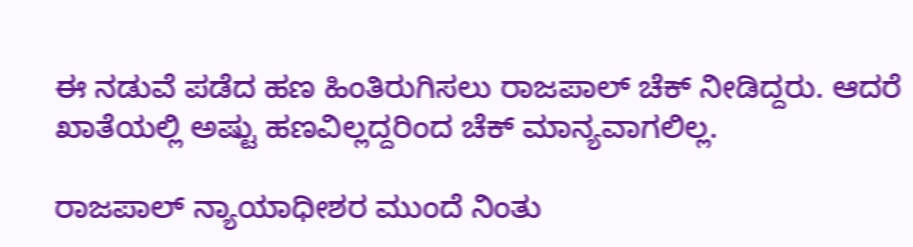ಈ ನಡುವೆ ಪಡೆದ ಹಣ ಹಿಂತಿರುಗಿಸಲು ರಾಜಪಾಲ್ ಚೆಕ್ ನೀಡಿದ್ದರು. ಆದರೆ ಖಾತೆಯಲ್ಲಿ ಅಷ್ಟು ಹಣವಿಲ್ಲದ್ದರಿಂದ ಚೆಕ್ ಮಾನ್ಯವಾಗಲಿಲ್ಲ.

ರಾಜಪಾಲ್ ನ್ಯಾಯಾಧೀಶರ ಮುಂದೆ ನಿಂತು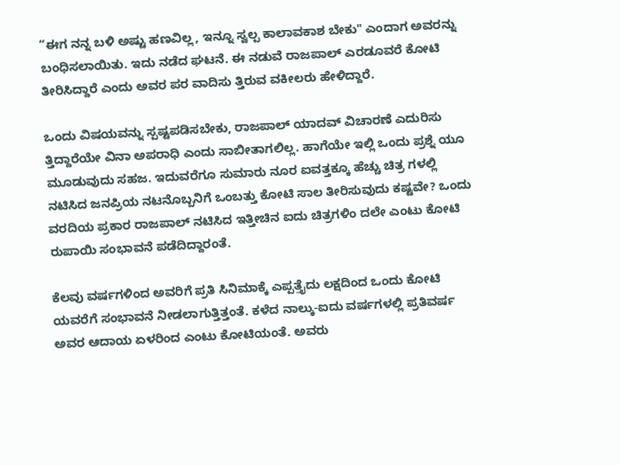“ಈಗ ನನ್ನ ಬಳಿ ಅಷ್ಟು ಹಣವಿಲ್ಲ, ಇನ್ನೂ ಸ್ವಲ್ಪ ಕಾಲಾವಕಾಶ ಬೇಕು" ಎಂದಾಗ ಅವರನ್ನು ಬಂಧಿಸಲಾಯಿತು. ಇದು ನಡೆದ ಘಟನೆ. ಈ ನಡುವೆ ರಾಜಪಾಲ್ ಎರಡೂವರೆ ಕೋಟಿ ತೀರಿಸಿದ್ದಾರೆ ಎಂದು ಅವರ ಪರ ವಾದಿಸು ತ್ತಿರುವ ವಕೀಲರು ಹೇಳಿದ್ದಾರೆ.

ಒಂದು ವಿಷಯವನ್ನು ಸ್ಪಷ್ಟಪಡಿಸಬೇಕು, ರಾಜಪಾಲ್ ಯಾದವ್ ವಿಚಾರಣೆ ಎದುರಿಸು ತ್ತಿದ್ದಾರೆಯೇ ವಿನಾ ಅಪರಾಧಿ ಎಂದು ಸಾಬೀತಾಗಲಿಲ್ಲ. ಹಾಗೆಯೇ ಇಲ್ಲಿ ಒಂದು ಪ್ರಶ್ನೆ ಯೂ ಮೂಡುವುದು ಸಹಜ. ಇದುವರೆಗೂ ಸುಮಾರು ನೂರ ಐವತ್ತಕ್ಕೂ ಹೆಚ್ಚು ಚಿತ್ರ ಗಳಲ್ಲಿ ನಟಿಸಿದ ಜನಪ್ರಿಯ ನಟನೊಬ್ಬನಿಗೆ ಒಂಬತ್ತು ಕೋಟಿ ಸಾಲ ತೀರಿಸುವುದು ಕಷ್ಟವೇ? ಒಂದು ವರದಿಯ ಪ್ರಕಾರ ರಾಜಪಾಲ್ ನಟಿಸಿದ ಇತ್ತೀಚಿನ ಐದು ಚಿತ್ರಗಳಿಂ ದಲೇ ಎಂಟು ಕೋಟಿ ರುಪಾಯಿ ಸಂಭಾವನೆ ಪಡೆದಿದ್ದಾರಂತೆ.

ಕೆಲವು ವರ್ಷಗಳಿಂದ ಅವರಿಗೆ ಪ್ರತಿ ಸಿನಿಮಾಕ್ಕೆ ಎಪ್ಪತ್ತೈದು ಲಕ್ಷದಿಂದ ಒಂದು ಕೋಟಿ ಯವರೆಗೆ ಸಂಭಾವನೆ ನೀಡಲಾಗುತ್ತಿತ್ತಂತೆ. ಕಳೆದ ನಾಲ್ಕು-ಐದು ವರ್ಷಗಳಲ್ಲಿ ಪ್ರತಿವರ್ಷ ಅವರ ಆದಾಯ ಏಳರಿಂದ ಎಂಟು ಕೋಟಿಯಂತೆ. ಅವರು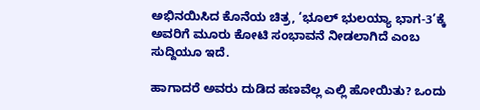ಅಭಿನಯಿಸಿದ ಕೊನೆಯ ಚಿತ್ರ, ‘ಭೂಲ್ ಭುಲಯ್ಯಾ ಭಾಗ-3’ಕ್ಕೆ ಅವರಿಗೆ ಮೂರು ಕೋಟಿ ಸಂಭಾವನೆ ನೀಡಲಾಗಿದೆ ಎಂಬ ಸುದ್ದಿಯೂ ಇದೆ.

ಹಾಗಾದರೆ ಅವರು ದುಡಿದ ಹಣವೆಲ್ಲ ಎಲ್ಲಿ ಹೋಯಿತು? ಒಂದು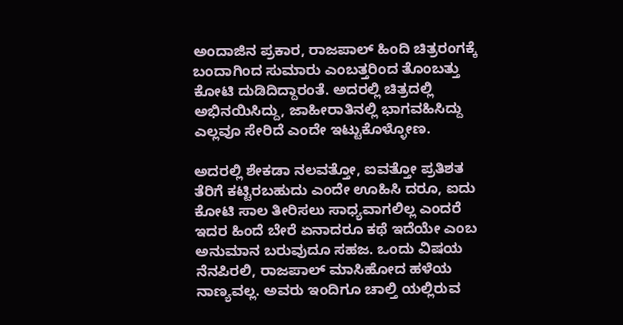ಅಂದಾಜಿನ ಪ್ರಕಾರ, ರಾಜಪಾಲ್ ಹಿಂದಿ ಚಿತ್ರರಂಗಕ್ಕೆ ಬಂದಾಗಿಂದ ಸುಮಾರು ಎಂಬತ್ತರಿಂದ ತೊಂಬತ್ತು ಕೋಟಿ ದುಡಿದಿದ್ದಾರಂತೆ. ಅದರಲ್ಲಿ ಚಿತ್ರದಲ್ಲಿ ಅಭಿನಯಿಸಿದ್ದು, ಜಾಹೀರಾತಿನಲ್ಲಿ ಭಾಗವಹಿಸಿದ್ದು ಎಲ್ಲವೂ ಸೇರಿದೆ ಎಂದೇ ಇಟ್ಟುಕೊಳ್ಳೋಣ.

ಅದರಲ್ಲಿ ಶೇಕಡಾ ನಲವತ್ತೋ, ಐವತ್ತೋ ಪ್ರತಿಶತ ತೆರಿಗೆ ಕಟ್ಟಿರಬಹುದು ಎಂದೇ ಊಹಿಸಿ ದರೂ, ಐದು ಕೋಟಿ ಸಾಲ ತೀರಿಸಲು ಸಾಧ್ಯವಾಗಲಿಲ್ಲ ಎಂದರೆ ಇದರ ಹಿಂದೆ ಬೇರೆ ಏನಾದರೂ ಕಥೆ ಇದೆಯೇ ಎಂಬ ಅನುಮಾನ ಬರುವುದೂ ಸಹಜ. ಒಂದು ವಿಷಯ ನೆನಪಿರಲಿ, ರಾಜಪಾಲ್ ಮಾಸಿಹೋದ ಹಳೆಯ ನಾಣ್ಯವಲ್ಲ. ಅವರು ಇಂದಿಗೂ ಚಾಲ್ತಿ ಯಲ್ಲಿರುವ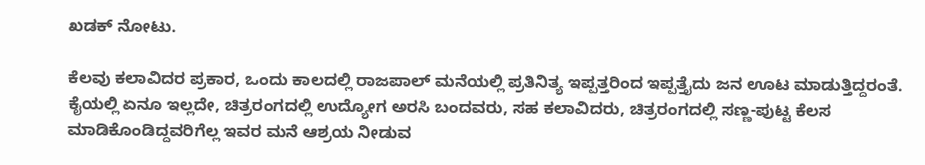ಖಡಕ್ ನೋಟು.

ಕೆಲವು ಕಲಾವಿದರ ಪ್ರಕಾರ, ಒಂದು ಕಾಲದಲ್ಲಿ ರಾಜಪಾಲ್ ಮನೆಯಲ್ಲಿ ಪ್ರತಿನಿತ್ಯ ಇಪ್ಪತ್ತರಿಂದ ಇಪ್ಪತ್ತೈದು ಜನ ಊಟ ಮಾಡುತ್ತಿದ್ದರಂತೆ. ಕೈಯಲ್ಲಿ ಏನೂ ಇಲ್ಲದೇ, ಚಿತ್ರರಂಗದಲ್ಲಿ ಉದ್ಯೋಗ ಅರಸಿ ಬಂದವರು, ಸಹ ಕಲಾವಿದರು, ಚಿತ್ರರಂಗದಲ್ಲಿ ಸಣ್ಣ-ಪುಟ್ಟ ಕೆಲಸ ಮಾಡಿಕೊಂಡಿದ್ದವರಿಗೆಲ್ಲ ಇವರ ಮನೆ ಆಶ್ರಯ ನೀಡುವ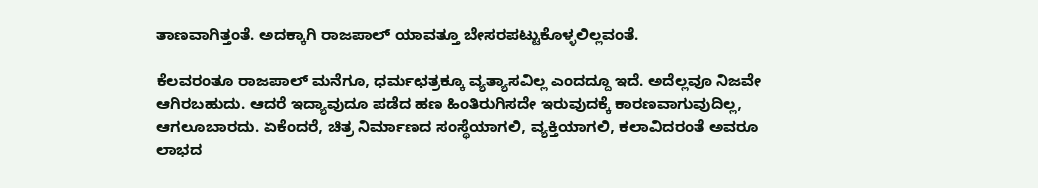ತಾಣವಾಗಿತ್ತಂತೆ. ಅದಕ್ಕಾಗಿ ರಾಜಪಾಲ್ ಯಾವತ್ತೂ ಬೇಸರಪಟ್ಟುಕೊಳ್ಳಲಿಲ್ಲವಂತೆ.

ಕೆಲವರಂತೂ ರಾಜಪಾಲ್ ಮನೆಗೂ, ಧರ್ಮಛತ್ರಕ್ಕೂ ವ್ಯತ್ಯಾಸವಿಲ್ಲ ಎಂದದ್ದೂ ಇದೆ. ಅದೆಲ್ಲವೂ ನಿಜವೇ ಆಗಿರಬಹುದು. ಆದರೆ ಇದ್ಯಾವುದೂ ಪಡೆದ ಹಣ ಹಿಂತಿರುಗಿಸದೇ ಇರುವುದಕ್ಕೆ ಕಾರಣವಾಗುವುದಿಲ್ಲ, ಆಗಲೂಬಾರದು. ಏಕೆಂದರೆ, ಚಿತ್ರ ನಿರ್ಮಾಣದ ಸಂಸ್ಥೆಯಾಗಲಿ, ವ್ಯಕ್ತಿಯಾಗಲಿ, ಕಲಾವಿದರಂತೆ ಅವರೂ ಲಾಭದ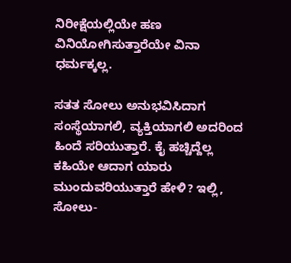ನಿರೀಕ್ಷೆಯಲ್ಲಿಯೇ ಹಣ ವಿನಿಯೋಗಿಸುತ್ತಾರೆಯೇ ವಿನಾ ಧರ್ಮಕ್ಕಲ್ಲ.

ಸತತ ಸೋಲು ಅನುಭವಿಸಿದಾಗ ಸಂಸ್ಥೆಯಾಗಲಿ, ವ್ಯಕ್ತಿಯಾಗಲಿ ಅದರಿಂದ ಹಿಂದೆ ಸರಿಯುತ್ತಾರೆ. ಕೈ ಹಚ್ಚಿದ್ದೆಲ್ಲ ಕಹಿಯೇ ಆದಾಗ ಯಾರು ಮುಂದುವರಿಯುತ್ತಾರೆ ಹೇಳಿ? ಇಲ್ಲಿ, ಸೋಲು-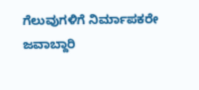ಗೆಲುವುಗಳಿಗೆ ನಿರ್ಮಾಪಕರೇ ಜವಾಬ್ದಾರಿ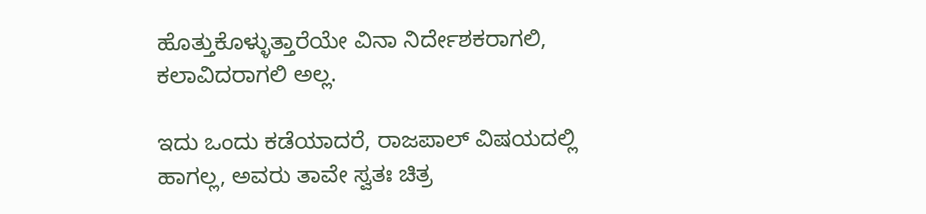ಹೊತ್ತುಕೊಳ್ಳುತ್ತಾರೆಯೇ ವಿನಾ ನಿರ್ದೇಶಕರಾಗಲಿ, ಕಲಾವಿದರಾಗಲಿ ಅಲ್ಲ.

ಇದು ಒಂದು ಕಡೆಯಾದರೆ, ರಾಜಪಾಲ್ ವಿಷಯದಲ್ಲಿ ಹಾಗಲ್ಲ, ಅವರು ತಾವೇ ಸ್ವತಃ ಚಿತ್ರ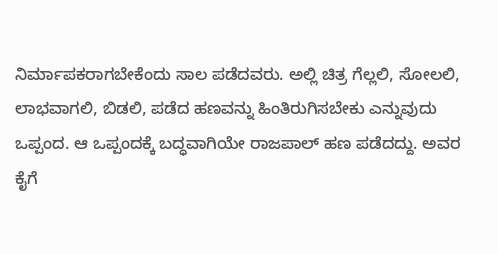ನಿರ್ಮಾಪಕರಾಗಬೇಕೆಂದು ಸಾಲ ಪಡೆದವರು. ಅಲ್ಲಿ ಚಿತ್ರ ಗೆಲ್ಲಲಿ, ಸೋಲಲಿ, ಲಾಭವಾಗಲಿ, ಬಿಡಲಿ, ಪಡೆದ ಹಣವನ್ನು ಹಿಂತಿರುಗಿಸಬೇಕು ಎನ್ನುವುದು ಒಪ್ಪಂದ. ಆ ಒಪ್ಪಂದಕ್ಕೆ ಬದ್ಧವಾಗಿಯೇ ರಾಜಪಾಲ್ ಹಣ ಪಡೆದದ್ದು. ಅವರ ಕೈಗೆ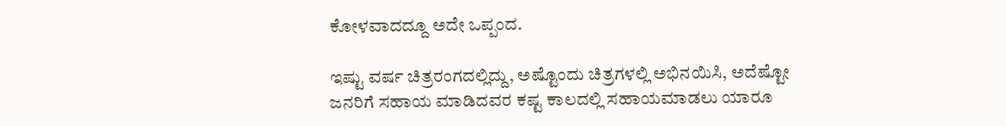ಕೋಳವಾದದ್ದೂ ಅದೇ ಒಪ್ಪಂದ.

ಇಷ್ಟು ವರ್ಷ ಚಿತ್ರರಂಗದಲ್ಲಿದ್ದು, ಅಷ್ಟೊಂದು ಚಿತ್ರಗಳಲ್ಲಿ ಅಭಿನಯಿಸಿ, ಅದೆಷ್ಟೋ ಜನರಿಗೆ ಸಹಾಯ ಮಾಡಿದವರ ಕಷ್ಟ ಕಾಲದಲ್ಲಿ ಸಹಾಯಮಾಡಲು ಯಾರೂ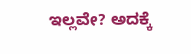ಇಲ್ಲವೇ? ಅದಕ್ಕೆ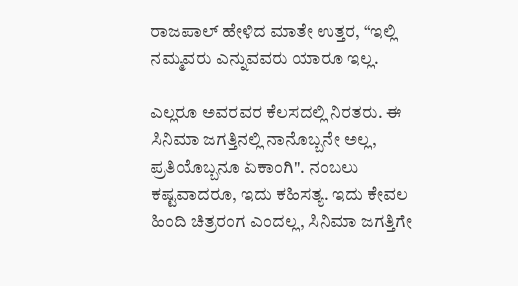ರಾಜಪಾಲ್ ಹೇಳಿದ ಮಾತೇ ಉತ್ತರ, “ಇಲ್ಲಿ ನಮ್ಮವರು ಎನ್ನುವವರು ಯಾರೂ ಇಲ್ಲ.

ಎಲ್ಲರೂ ಅವರವರ ಕೆಲಸದಲ್ಲಿ ನಿರತರು. ಈ ಸಿನಿಮಾ ಜಗತ್ತಿನಲ್ಲಿ ನಾನೊಬ್ಬನೇ ಅಲ್ಲ, ಪ್ರತಿಯೊಬ್ಬನೂ ಏಕಾಂಗಿ". ನಂಬಲು ಕಷ್ಟವಾದರೂ, ಇದು ಕಹಿಸತ್ಯ. ಇದು ಕೇವಲ ಹಿಂದಿ ಚಿತ್ರರಂಗ ಎಂದಲ್ಲ, ಸಿನಿಮಾ ಜಗತ್ತಿಗೇ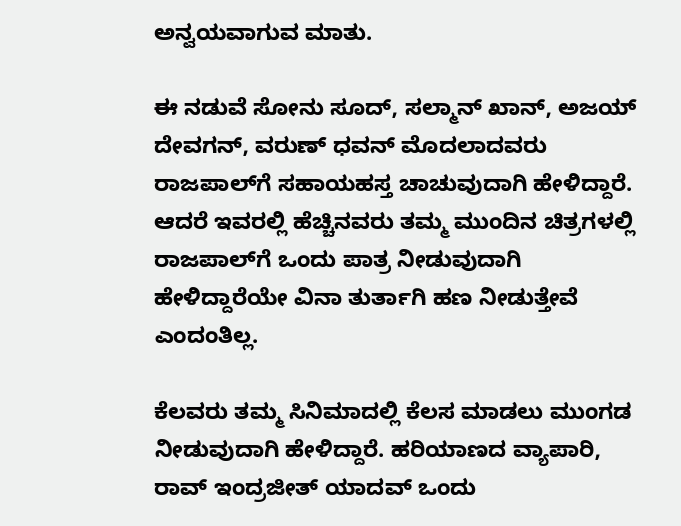ಅನ್ವಯವಾಗುವ ಮಾತು.

ಈ ನಡುವೆ ಸೋನು ಸೂದ್, ಸಲ್ಮಾನ್ ಖಾನ್, ಅಜಯ್ ದೇವಗನ್, ವರುಣ್ ಧವನ್ ಮೊದಲಾದವರು ರಾಜಪಾಲ್‌ಗೆ ಸಹಾಯಹಸ್ತ ಚಾಚುವುದಾಗಿ ಹೇಳಿದ್ದಾರೆ. ಆದರೆ ಇವರಲ್ಲಿ ಹೆಚ್ಚಿನವರು ತಮ್ಮ ಮುಂದಿನ ಚಿತ್ರಗಳಲ್ಲಿ ರಾಜಪಾಲ್‌ಗೆ ಒಂದು ಪಾತ್ರ ನೀಡುವುದಾಗಿ ಹೇಳಿದ್ದಾರೆಯೇ ವಿನಾ ತುರ್ತಾಗಿ ಹಣ ನೀಡುತ್ತೇವೆ ಎಂದಂತಿಲ್ಲ.

ಕೆಲವರು ತಮ್ಮ ಸಿನಿಮಾದಲ್ಲಿ ಕೆಲಸ ಮಾಡಲು ಮುಂಗಡ ನೀಡುವುದಾಗಿ ಹೇಳಿದ್ದಾರೆ. ಹರಿಯಾಣದ ವ್ಯಾಪಾರಿ, ರಾವ್ ಇಂದ್ರಜೀತ್ ಯಾದವ್ ಒಂದು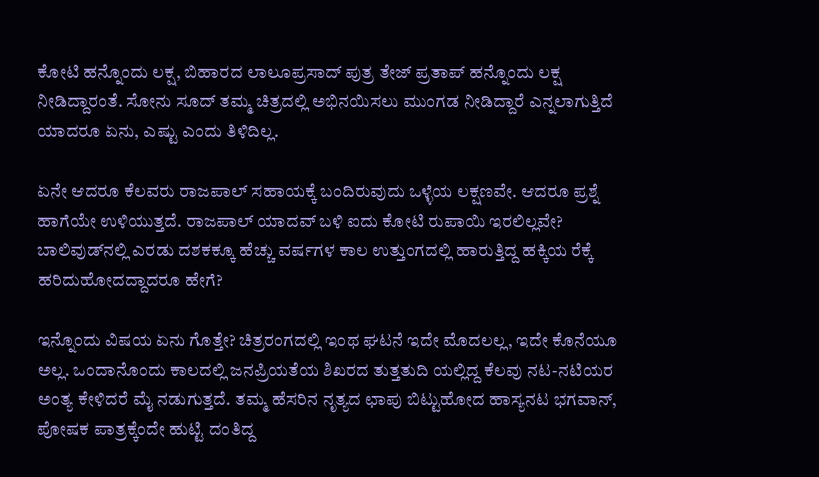ಕೋಟಿ ಹನ್ನೊಂದು ಲಕ್ಷ, ಬಿಹಾರದ ಲಾಲೂಪ್ರಸಾದ್ ಪುತ್ರ ತೇಜ್ ಪ್ರತಾಪ್ ಹನ್ನೊಂದು ಲಕ್ಷ ನೀಡಿದ್ದಾರಂತೆ. ಸೋನು ಸೂದ್ ತಮ್ಮ ಚಿತ್ರದಲ್ಲಿ ಅಭಿನಯಿಸಲು ಮುಂಗಡ ನೀಡಿದ್ದಾರೆ ಎನ್ನಲಾಗುತ್ತಿದೆ ಯಾದರೂ ಏನು, ಎಷ್ಟು ಎಂದು ತಿಳಿದಿಲ್ಲ.

ಏನೇ ಆದರೂ ಕೆಲವರು ರಾಜಪಾಲ್ ಸಹಾಯಕ್ಕೆ ಬಂದಿರುವುದು ಒಳ್ಳೆಯ ಲಕ್ಷಣವೇ. ಆದರೂ ಪ್ರಶ್ನೆ ಹಾಗೆಯೇ ಉಳಿಯುತ್ತದೆ. ರಾಜಪಾಲ್ ಯಾದವ್ ಬಳಿ ಐದು ಕೋಟಿ ರುಪಾಯಿ ಇರಲಿಲ್ಲವೇ? ಬಾಲಿವುಡ್‌ನಲ್ಲಿ ಎರಡು ದಶಕಕ್ಕೂ ಹೆಚ್ಚು ವರ್ಷಗಳ ಕಾಲ ಉತ್ತುಂಗದಲ್ಲಿ ಹಾರುತ್ತಿದ್ದ ಹಕ್ಕಿಯ ರೆಕ್ಕೆ ಹರಿದುಹೋದದ್ದಾದರೂ ಹೇಗೆ?

ಇನ್ನೊಂದು ವಿಷಯ ಏನು ಗೊತ್ತೇ? ಚಿತ್ರರಂಗದಲ್ಲಿ ಇಂಥ ಘಟನೆ ಇದೇ ಮೊದಲಲ್ಲ, ಇದೇ ಕೊನೆಯೂ ಅಲ್ಲ. ಒಂದಾನೊಂದು ಕಾಲದಲ್ಲಿ ಜನಪ್ರಿಯತೆಯ ಶಿಖರದ ತುತ್ತತುದಿ ಯಲ್ಲಿದ್ದ ಕೆಲವು ನಟ-ನಟಿಯರ ಅಂತ್ಯ ಕೇಳಿದರೆ ಮೈ ನಡುಗುತ್ತದೆ. ತಮ್ಮ ಹೆಸರಿನ ನೃತ್ಯದ ಛಾಪು ಬಿಟ್ಟುಹೋದ ಹಾಸ್ಯನಟ ಭಗವಾನ್, ಪೋಷಕ ಪಾತ್ರಕ್ಕೆಂದೇ ಹುಟ್ಟಿ ದಂತಿದ್ದ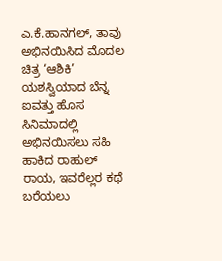ಎ.ಕೆ.ಹಾನಗಲ್, ತಾವು ಅಭಿನಯಿಸಿದ ಮೊದಲ ಚಿತ್ರ ‘ಆಶಿಕಿ’ ಯಶಸ್ವಿಯಾದ ಬೆನ್ನ ಐವತ್ತು ಹೊಸ ಸಿನಿಮಾದಲ್ಲಿ ಅಭಿನಯಿಸಲು ಸಹಿ ಹಾಕಿದ ರಾಹುಲ್ ರಾಯ, ಇವರೆಲ್ಲರ ಕಥೆ ಬರೆಯಲು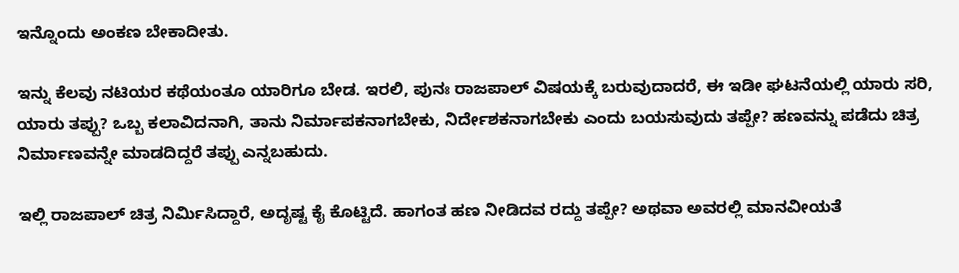ಇನ್ನೊಂದು ಅಂಕಣ ಬೇಕಾದೀತು.

ಇನ್ನು ಕೆಲವು ನಟಿಯರ ಕಥೆಯಂತೂ ಯಾರಿಗೂ ಬೇಡ. ಇರಲಿ, ಪುನಃ ರಾಜಪಾಲ್ ವಿಷಯಕ್ಕೆ ಬರುವುದಾದರೆ, ಈ ಇಡೀ ಘಟನೆಯಲ್ಲಿ ಯಾರು ಸರಿ, ಯಾರು ತಪ್ಪು? ಒಬ್ಬ ಕಲಾವಿದನಾಗಿ, ತಾನು ನಿರ್ಮಾಪಕನಾಗಬೇಕು, ನಿರ್ದೇಶಕನಾಗಬೇಕು ಎಂದು ಬಯಸುವುದು ತಪ್ಪೇ? ಹಣವನ್ನು ಪಡೆದು ಚಿತ್ರ ನಿರ್ಮಾಣವನ್ನೇ ಮಾಡದಿದ್ದರೆ ತಪ್ಪು ಎನ್ನಬಹುದು.

ಇಲ್ಲಿ ರಾಜಪಾಲ್ ಚಿತ್ರ ನಿರ್ಮಿಸಿದ್ದಾರೆ, ಅದೃಷ್ಟ ಕೈ ಕೊಟ್ಟಿದೆ. ಹಾಗಂತ ಹಣ ನೀಡಿದವ ರದ್ದು ತಪ್ಪೇ? ಅಥವಾ ಅವರಲ್ಲಿ ಮಾನವೀಯತೆ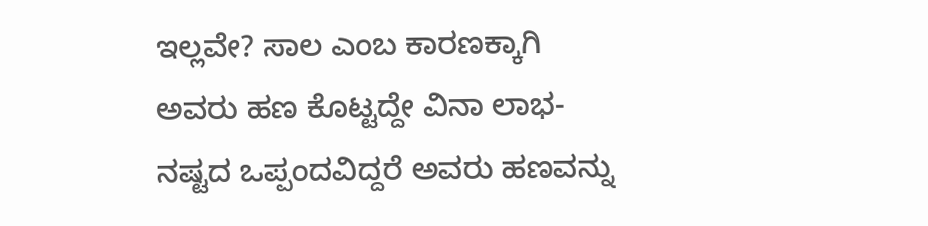ಇಲ್ಲವೇ? ಸಾಲ ಎಂಬ ಕಾರಣಕ್ಕಾಗಿ ಅವರು ಹಣ ಕೊಟ್ಟದ್ದೇ ವಿನಾ ಲಾಭ-ನಷ್ಟದ ಒಪ್ಪಂದವಿದ್ದರೆ ಅವರು ಹಣವನ್ನು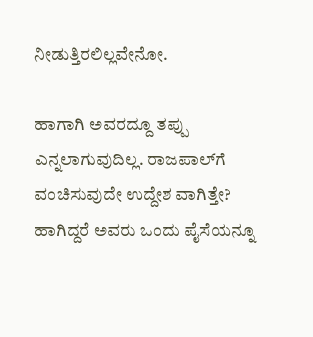ನೀಡುತ್ತಿರಲಿಲ್ಲವೇನೋ.

ಹಾಗಾಗಿ ಅವರದ್ದೂ ತಪ್ಪು ಎನ್ನಲಾಗುವುದಿಲ್ಲ. ರಾಜಪಾಲ್‌ಗೆ ವಂಚಿಸುವುದೇ ಉದ್ದೇಶ ವಾಗಿತ್ತೇ? ಹಾಗಿದ್ದರೆ ಅವರು ಒಂದು ಪೈಸೆಯನ್ನೂ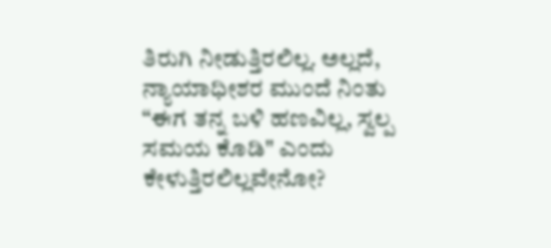ತಿರುಗಿ ನೀಡುತ್ತಿರಲಿಲ್ಲ. ಅಲ್ಲದೆ, ನ್ಯಾಯಾಧೀಶರ ಮುಂದೆ ನಿಂತು “ಈಗ ತನ್ನ ಬಳಿ ಹಣವಿಲ್ಲ, ಸ್ವಲ್ಪ ಸಮಯ ಕೊಡಿ" ಎಂದು ಕೇಳುತ್ತಿರಲಿಲ್ಲವೇನೋ?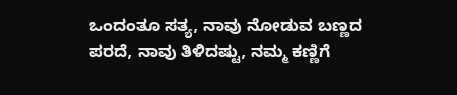ಒಂದಂತೂ ಸತ್ಯ, ನಾವು ನೋಡುವ ಬಣ್ಣದ ಪರದೆ, ನಾವು ತಿಳಿದಷ್ಟು, ನಮ್ಮ ಕಣ್ಣಿಗೆ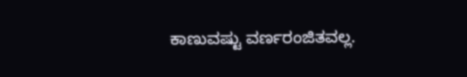ಕಾಣುವಷ್ಟು ವರ್ಣರಂಜಿತವಲ್ಲ.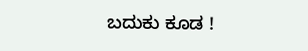ಬದುಕು ಕೂಡ !